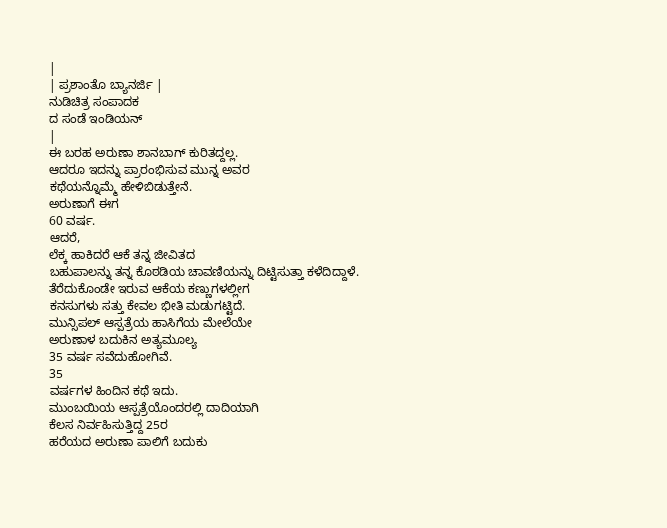|
| ಪ್ರಶಾಂತೊ ಬ್ಯಾನರ್ಜಿ |
ನುಡಿಚಿತ್ರ ಸಂಪಾದಕ
ದ ಸಂಡೆ ಇಂಡಿಯನ್
|
ಈ ಬರಹ ಅರುಣಾ ಶಾನಬಾಗ್ ಕುರಿತದ್ದಲ್ಲ.
ಆದರೂ ಇದನ್ನು ಪ್ರಾರಂಭಿಸುವ ಮುನ್ನ ಅವರ
ಕಥೆಯನ್ನೊಮ್ಮೆ ಹೇಳಿಬಿಡುತ್ತೇನೆ.
ಅರುಣಾಗೆ ಈಗ
60 ವರ್ಷ.
ಆದರೆ,
ಲೆಕ್ಕ ಹಾಕಿದರೆ ಆಕೆ ತನ್ನ ಜೀವಿತದ
ಬಹುಪಾಲನ್ನು ತನ್ನ ಕೊಠಡಿಯ ಚಾವಣಿಯನ್ನು ದಿಟ್ಟಿಸುತ್ತಾ ಕಳೆದಿದ್ದಾಳೆ.
ತೆರೆದುಕೊಂಡೇ ಇರುವ ಆಕೆಯ ಕಣ್ಣುಗಳಲ್ಲೀಗ
ಕನಸುಗಳು ಸತ್ತು ಕೇವಲ ಭೀತಿ ಮಡುಗಟ್ಟಿದೆ.
ಮುನ್ಸಿಪಲ್ ಆಸ್ಪತ್ರೆಯ ಹಾಸಿಗೆಯ ಮೇಲೆಯೇ
ಅರುಣಾಳ ಬದುಕಿನ ಅತ್ಯಮೂಲ್ಯ
35 ವರ್ಷ ಸವೆದುಹೋಗಿವೆ.
35
ವರ್ಷಗಳ ಹಿಂದಿನ ಕಥೆ ಇದು.
ಮುಂಬಯಿಯ ಆಸ್ಪತ್ರೆಯೊಂದರಲ್ಲಿ ದಾದಿಯಾಗಿ
ಕೆಲಸ ನಿರ್ವಹಿಸುತ್ತಿದ್ದ 25ರ
ಹರೆಯದ ಅರುಣಾ ಪಾಲಿಗೆ ಬದುಕು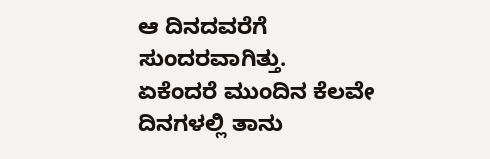ಆ ದಿನದವರೆಗೆ ಸುಂದರವಾಗಿತ್ತು.
ಏಕೆಂದರೆ ಮುಂದಿನ ಕೆಲವೇ ದಿನಗಳಲ್ಲಿ ತಾನು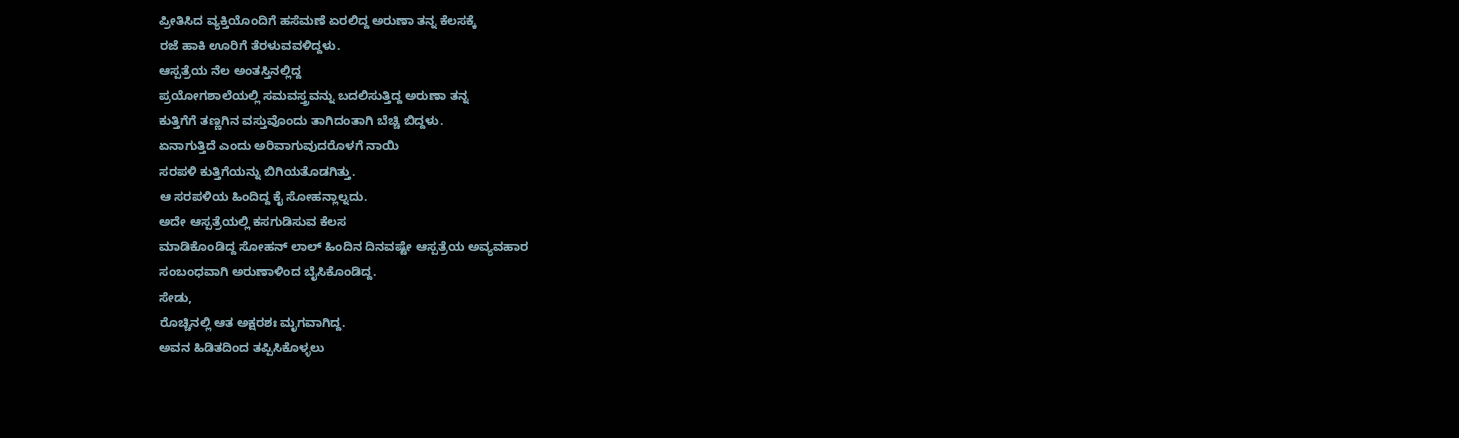ಪ್ರೀತಿಸಿದ ವ್ಯಕ್ತಿಯೊಂದಿಗೆ ಹಸೆಮಣೆ ಏರಲಿದ್ದ ಅರುಣಾ ತನ್ನ ಕೆಲಸಕ್ಕೆ
ರಜೆ ಹಾಕಿ ಊರಿಗೆ ತೆರಳುವವಳಿದ್ದಳು.
ಆಸ್ಪತ್ರೆಯ ನೆಲ ಅಂತಸ್ತಿನಲ್ಲಿದ್ದ
ಪ್ರಯೋಗಶಾಲೆಯಲ್ಲಿ ಸಮವಸ್ತ್ರವನ್ನು ಬದಲಿಸುತ್ತಿದ್ದ ಅರುಣಾ ತನ್ನ
ಕುತ್ತಿಗೆಗೆ ತಣ್ಣಗಿನ ವಸ್ತುವೊಂದು ತಾಗಿದಂತಾಗಿ ಬೆಚ್ಚಿ ಬಿದ್ದಳು.
ಏನಾಗುತ್ತಿದೆ ಎಂದು ಅರಿವಾಗುವುದರೊಳಗೆ ನಾಯಿ
ಸರಪಳಿ ಕುತ್ತಿಗೆಯನ್ನು ಬಿಗಿಯತೊಡಗಿತ್ತು.
ಆ ಸರಪಳಿಯ ಹಿಂದಿದ್ದ ಕೈ ಸೋಹನ್ಲಾಲ್ನದು.
ಅದೇ ಆಸ್ಪತ್ರೆಯಲ್ಲಿ ಕಸಗುಡಿಸುವ ಕೆಲಸ
ಮಾಡಿಕೊಂಡಿದ್ದ ಸೋಹನ್ ಲಾಲ್ ಹಿಂದಿನ ದಿನವಷ್ಟೇ ಆಸ್ಪತ್ರೆಯ ಅವ್ಯವಹಾರ
ಸಂಬಂಧವಾಗಿ ಅರುಣಾಳಿಂದ ಬೈಸಿಕೊಂಡಿದ್ದ.
ಸೇಡು,
ರೊಚ್ಚಿನಲ್ಲಿ ಆತ ಅಕ್ಷರಶಃ ಮೃಗವಾಗಿದ್ದ.
ಅವನ ಹಿಡಿತದಿಂದ ತಪ್ಪಿಸಿಕೊಳ್ಳಲು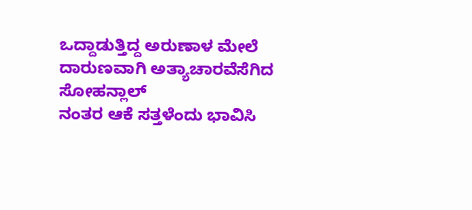ಒದ್ದಾಡುತ್ತಿದ್ದ ಅರುಣಾಳ ಮೇಲೆ ದಾರುಣವಾಗಿ ಅತ್ಯಾಚಾರವೆಸೆಗಿದ ಸೋಹನ್ಲಾಲ್
ನಂತರ ಆಕೆ ಸತ್ತಳೆಂದು ಭಾವಿಸಿ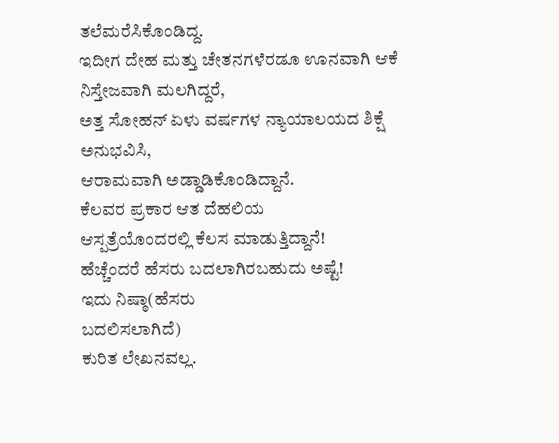ತಲೆಮರೆಸಿಕೊಂಡಿದ್ದ.
ಇದೀಗ ದೇಹ ಮತ್ತು ಚೇತನಗಳೆರಡೂ ಊನವಾಗಿ ಆಕೆ
ನಿಸ್ತೇಜವಾಗಿ ಮಲಗಿದ್ದರೆ,
ಅತ್ತ ಸೋಹನ್ ಏಳು ವರ್ಷಗಳ ನ್ಯಾಯಾಲಯದ ಶಿಕ್ಷೆ
ಅನುಭವಿಸಿ,
ಆರಾಮವಾಗಿ ಅಡ್ಡಾಡಿಕೊಂಡಿದ್ದಾನೆ.
ಕೆಲವರ ಪ್ರಕಾರ ಆತ ದೆಹಲಿಯ
ಆಸ್ಪತ್ರೆಯೊಂದರಲ್ಲಿ ಕೆಲಸ ಮಾಡುತ್ತಿದ್ದಾನೆ!
ಹೆಚ್ಚೆಂದರೆ ಹೆಸರು ಬದಲಾಗಿರಬಹುದು ಅಷ್ಟೆ!
ಇದು ನಿಷ್ಠಾ(ಹೆಸರು
ಬದಲಿಸಲಾಗಿದೆ)
ಕುರಿತ ಲೇಖನವಲ್ಲ.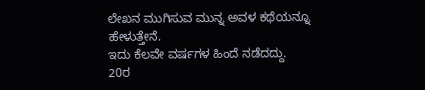ಲೇಖನ ಮುಗಿಸುವ ಮುನ್ನ ಅವಳ ಕಥೆಯನ್ನೂ
ಹೇಳುತ್ತೇನೆ.
ಇದು ಕೆಲವೇ ವರ್ಷಗಳ ಹಿಂದೆ ನಡೆದದ್ದು.
20ರ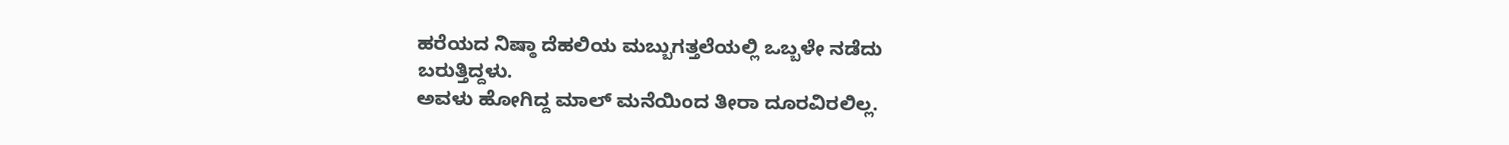ಹರೆಯದ ನಿಷ್ಠಾ ದೆಹಲಿಯ ಮಬ್ಬುಗತ್ತಲೆಯಲ್ಲಿ ಒಬ್ಬಳೇ ನಡೆದು
ಬರುತ್ತಿದ್ದಳು.
ಅವಳು ಹೋಗಿದ್ದ ಮಾಲ್ ಮನೆಯಿಂದ ತೀರಾ ದೂರವಿರಲಿಲ್ಲ.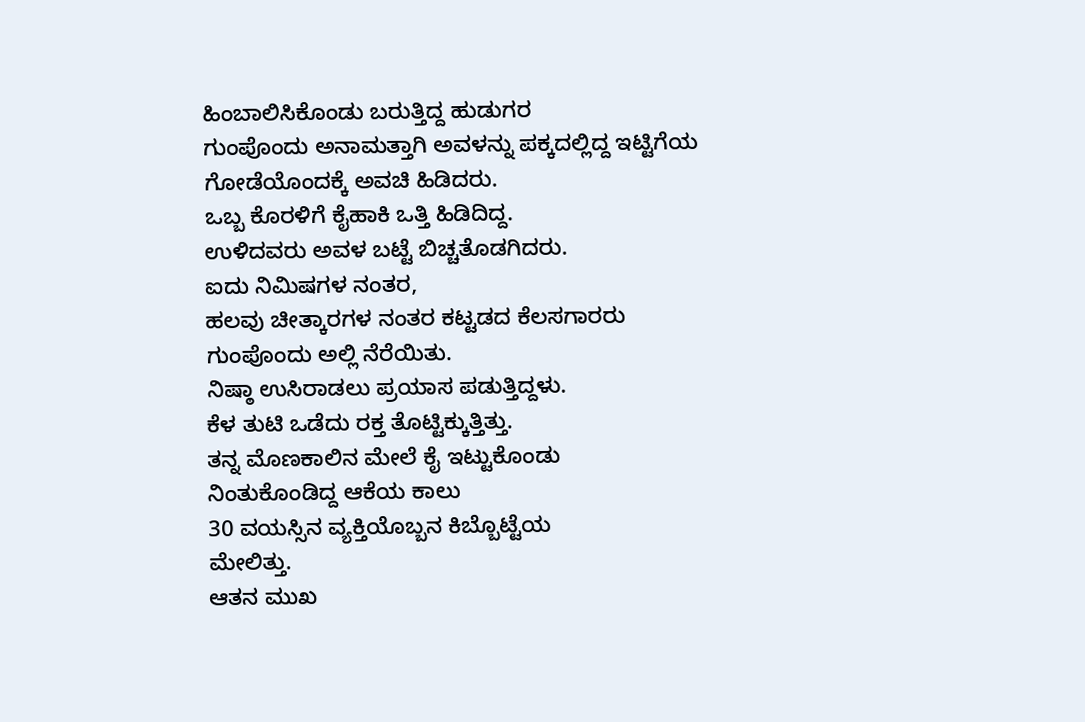ಹಿಂಬಾಲಿಸಿಕೊಂಡು ಬರುತ್ತಿದ್ದ ಹುಡುಗರ
ಗುಂಪೊಂದು ಅನಾಮತ್ತಾಗಿ ಅವಳನ್ನು ಪಕ್ಕದಲ್ಲಿದ್ದ ಇಟ್ಟಿಗೆಯ
ಗೋಡೆಯೊಂದಕ್ಕೆ ಅವಚಿ ಹಿಡಿದರು.
ಒಬ್ಬ ಕೊರಳಿಗೆ ಕೈಹಾಕಿ ಒತ್ತಿ ಹಿಡಿದಿದ್ದ.
ಉಳಿದವರು ಅವಳ ಬಟ್ಟೆ ಬಿಚ್ಚತೊಡಗಿದರು.
ಐದು ನಿಮಿಷಗಳ ನಂತರ,
ಹಲವು ಚೀತ್ಕಾರಗಳ ನಂತರ ಕಟ್ಟಡದ ಕೆಲಸಗಾರರು
ಗುಂಪೊಂದು ಅಲ್ಲಿ ನೆರೆಯಿತು.
ನಿಷ್ಠಾ ಉಸಿರಾಡಲು ಪ್ರಯಾಸ ಪಡುತ್ತಿದ್ದಳು.
ಕೆಳ ತುಟಿ ಒಡೆದು ರಕ್ತ ತೊಟ್ಟಿಕ್ಕುತ್ತಿತ್ತು.
ತನ್ನ ಮೊಣಕಾಲಿನ ಮೇಲೆ ಕೈ ಇಟ್ಟುಕೊಂಡು
ನಿಂತುಕೊಂಡಿದ್ದ ಆಕೆಯ ಕಾಲು
30 ವಯಸ್ಸಿನ ವ್ಯಕ್ತಿಯೊಬ್ಬನ ಕಿಬ್ಬೊಟ್ಟೆಯ
ಮೇಲಿತ್ತು.
ಆತನ ಮುಖ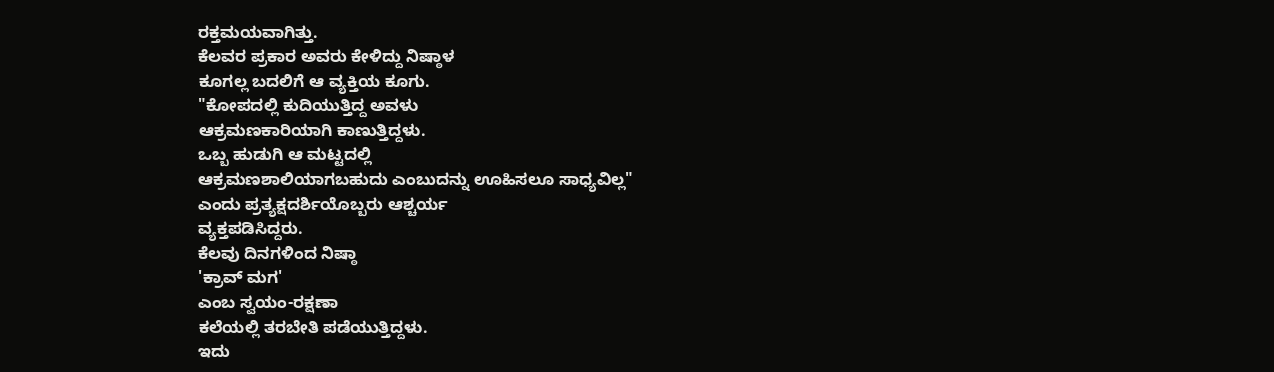ರಕ್ತಮಯವಾಗಿತ್ತು.
ಕೆಲವರ ಪ್ರಕಾರ ಅವರು ಕೇಳಿದ್ದು ನಿಷ್ಠಾಳ
ಕೂಗಲ್ಲ ಬದಲಿಗೆ ಆ ವ್ಯಕ್ತಿಯ ಕೂಗು.
"ಕೋಪದಲ್ಲಿ ಕುದಿಯುತ್ತಿದ್ದ ಅವಳು
ಆಕ್ರಮಣಕಾರಿಯಾಗಿ ಕಾಣುತ್ತಿದ್ದಳು.
ಒಬ್ಬ ಹುಡುಗಿ ಆ ಮಟ್ಟದಲ್ಲಿ
ಆಕ್ರಮಣಶಾಲಿಯಾಗಬಹುದು ಎಂಬುದನ್ನು ಊಹಿಸಲೂ ಸಾಧ್ಯವಿಲ್ಲ"
ಎಂದು ಪ್ರತ್ಯಕ್ಷದರ್ಶಿಯೊಬ್ಬರು ಆಶ್ಚರ್ಯ
ವ್ಯಕ್ತಪಡಿಸಿದ್ದರು.
ಕೆಲವು ದಿನಗಳಿಂದ ನಿಷ್ಠಾ
'ಕ್ರಾವ್ ಮಗ'
ಎಂಬ ಸ್ವಯಂ-ರಕ್ಷಣಾ
ಕಲೆಯಲ್ಲಿ ತರಬೇತಿ ಪಡೆಯುತ್ತಿದ್ದಳು.
ಇದು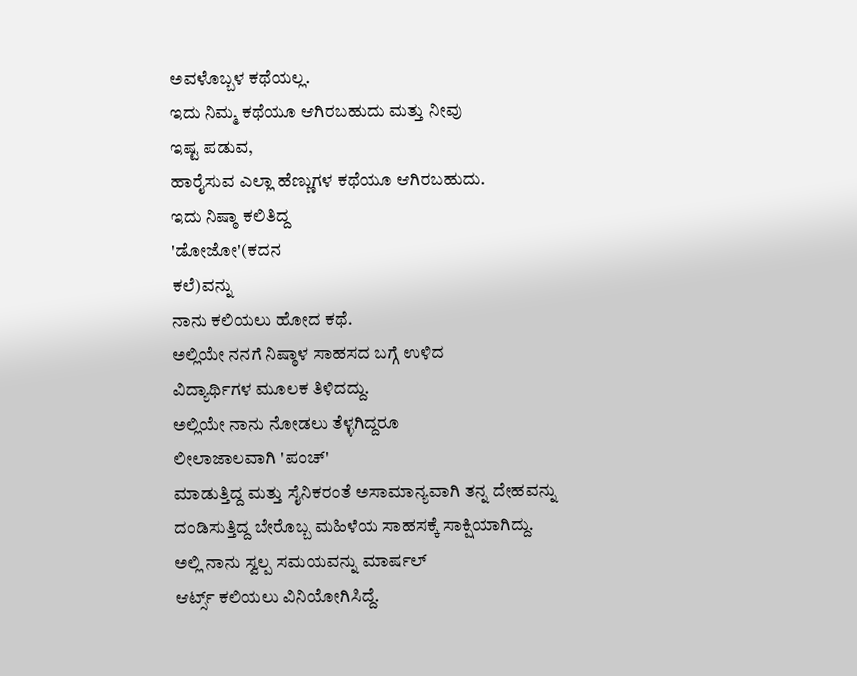ಅವಳೊಬ್ಬಳ ಕಥೆಯಲ್ಲ.
ಇದು ನಿಮ್ಮ ಕಥೆಯೂ ಆಗಿರಬಹುದು ಮತ್ತು ನೀವು
ಇಷ್ಟ ಪಡುವ,
ಹಾರೈಸುವ ಎಲ್ಲಾ ಹೆಣ್ಣುಗಳ ಕಥೆಯೂ ಆಗಿರಬಹುದು.
ಇದು ನಿಷ್ಠಾ ಕಲಿತಿದ್ದ
'ಡೋಜೋ'(ಕದನ
ಕಲೆ)ವನ್ನು
ನಾನು ಕಲಿಯಲು ಹೋದ ಕಥೆ.
ಅಲ್ಲಿಯೇ ನನಗೆ ನಿಷ್ಠಾಳ ಸಾಹಸದ ಬಗ್ಗೆ ಉಳಿದ
ವಿದ್ಯಾರ್ಥಿಗಳ ಮೂಲಕ ತಿಳಿದದ್ದು.
ಅಲ್ಲಿಯೇ ನಾನು ನೋಡಲು ತೆಳ್ಳಗಿದ್ದರೂ
ಲೀಲಾಜಾಲವಾಗಿ 'ಪಂಚ್'
ಮಾಡುತ್ತಿದ್ದ ಮತ್ತು ಸೈನಿಕರಂತೆ ಅಸಾಮಾನ್ಯವಾಗಿ ತನ್ನ ದೇಹವನ್ನು
ದಂಡಿಸುತ್ತಿದ್ದ ಬೇರೊಬ್ಬ ಮಹಿಳೆಯ ಸಾಹಸಕ್ಕೆ ಸಾಕ್ಷಿಯಾಗಿದ್ದು.
ಅಲ್ಲಿ ನಾನು ಸ್ವಲ್ಪ ಸಮಯವನ್ನು ಮಾರ್ಷಲ್
ಆರ್ಟ್ಸ್ ಕಲಿಯಲು ವಿನಿಯೋಗಿಸಿದ್ದೆ.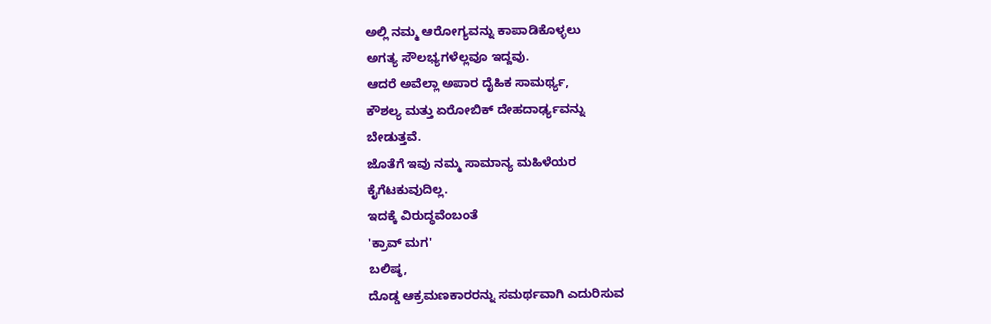ಅಲ್ಲಿ ನಮ್ಮ ಆರೋಗ್ಯವನ್ನು ಕಾಪಾಡಿಕೊಳ್ಳಲು
ಅಗತ್ಯ ಸೌಲಭ್ಯಗಳೆಲ್ಲವೂ ಇದ್ದವು.
ಆದರೆ ಅವೆಲ್ಲಾ ಅಪಾರ ದೈಹಿಕ ಸಾಮರ್ಥ್ಯ,
ಕೌಶಲ್ಯ ಮತ್ತು ಏರೋಬಿಕ್ ದೇಹದಾರ್ಢ್ಯವನ್ನು
ಬೇಡುತ್ತವೆ.
ಜೊತೆಗೆ ಇವು ನಮ್ಮ ಸಾಮಾನ್ಯ ಮಹಿಳೆಯರ
ಕೈಗೆಟಕುವುದಿಲ್ಲ.
ಇದಕ್ಕೆ ವಿರುದ್ಧವೆಂಬಂತೆ
'ಕ್ರಾವ್ ಮಗ'
ಬಲಿಷ್ಠ,
ದೊಡ್ಡ ಆಕ್ರಮಣಕಾರರನ್ನು ಸಮರ್ಥವಾಗಿ ಎದುರಿಸುವ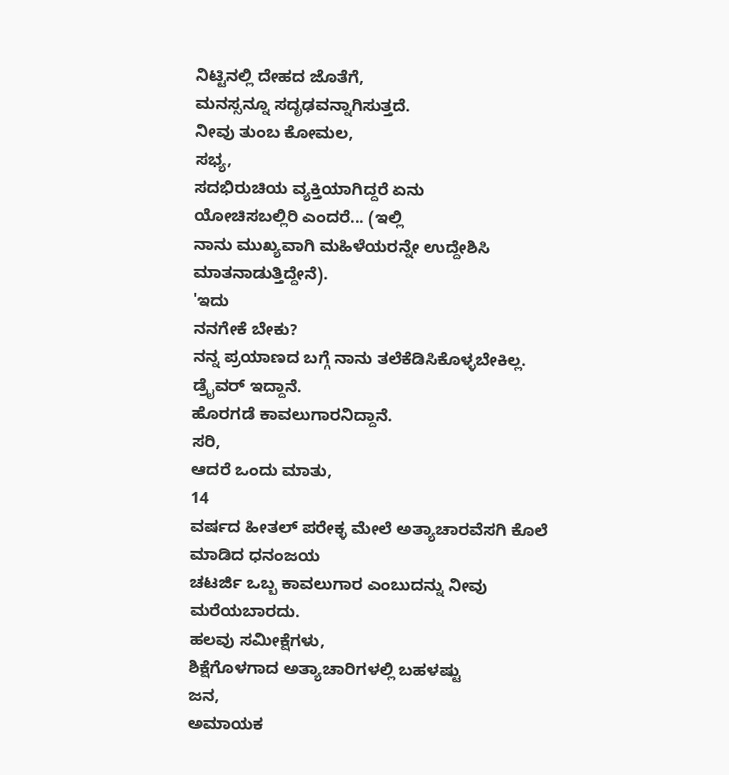ನಿಟ್ಟಿನಲ್ಲಿ ದೇಹದ ಜೊತೆಗೆ,
ಮನಸ್ಸನ್ನೂ ಸದೃಢವನ್ನಾಗಿಸುತ್ತದೆ.
ನೀವು ತುಂಬ ಕೋಮಲ,
ಸಭ್ಯ,
ಸದಭಿರುಚಿಯ ವ್ಯಕ್ತಿಯಾಗಿದ್ದರೆ ಏನು
ಯೋಚಿಸಬಲ್ಲಿರಿ ಎಂದರೆ... (ಇಲ್ಲಿ
ನಾನು ಮುಖ್ಯವಾಗಿ ಮಹಿಳೆಯರನ್ನೇ ಉದ್ದೇಶಿಸಿ ಮಾತನಾಡುತ್ತಿದ್ದೇನೆ).
'ಇದು
ನನಗೇಕೆ ಬೇಕು?
ನನ್ನ ಪ್ರಯಾಣದ ಬಗ್ಗೆ ನಾನು ತಲೆಕೆಡಿಸಿಕೊಳ್ಳಬೇಕಿಲ್ಲ.
ಡ್ರೈವರ್ ಇದ್ದಾನೆ.
ಹೊರಗಡೆ ಕಾವಲುಗಾರನಿದ್ದಾನೆ.
ಸರಿ,
ಆದರೆ ಒಂದು ಮಾತು,
14
ವರ್ಷದ ಹೀತಲ್ ಪರೇಕ್ಳ ಮೇಲೆ ಅತ್ಯಾಚಾರವೆಸಗಿ ಕೊಲೆ ಮಾಡಿದ ಧನಂಜಯ
ಚಟರ್ಜಿ ಒಬ್ಬ ಕಾವಲುಗಾರ ಎಂಬುದನ್ನು ನೀವು ಮರೆಯಬಾರದು.
ಹಲವು ಸಮೀಕ್ಷೆಗಳು,
ಶಿಕ್ಷೆಗೊಳಗಾದ ಅತ್ಯಾಚಾರಿಗಳಲ್ಲಿ ಬಹಳಷ್ಟು
ಜನ,
ಅಮಾಯಕ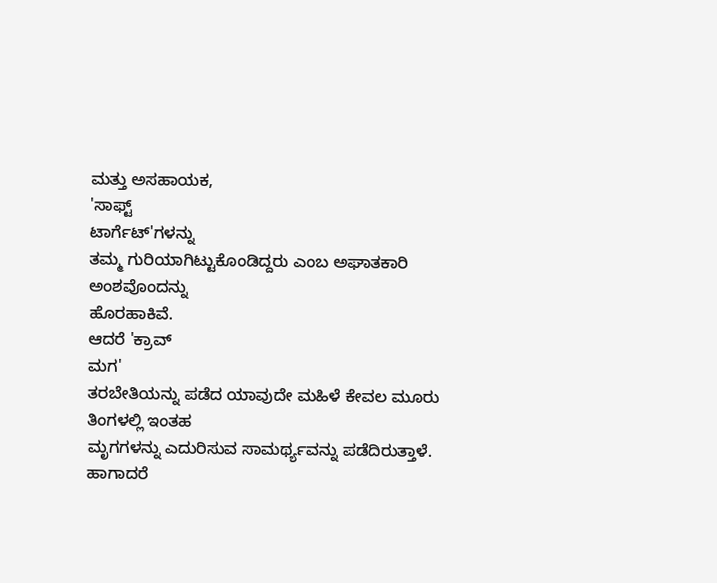ಮತ್ತು ಅಸಹಾಯಕ,
'ಸಾಫ್ಟ್
ಟಾರ್ಗೆಟ್'ಗಳನ್ನು
ತಮ್ಮ ಗುರಿಯಾಗಿಟ್ಟುಕೊಂಡಿದ್ದರು ಎಂಬ ಅಘಾತಕಾರಿ ಅಂಶವೊಂದನ್ನು
ಹೊರಹಾಕಿವೆ.
ಆದರೆ 'ಕ್ರಾವ್
ಮಗ'
ತರಬೇತಿಯನ್ನು ಪಡೆದ ಯಾವುದೇ ಮಹಿಳೆ ಕೇವಲ ಮೂರು ತಿಂಗಳಲ್ಲಿ ಇಂತಹ
ಮೃಗಗಳನ್ನು ಎದುರಿಸುವ ಸಾಮರ್ಥ್ಯವನ್ನು ಪಡೆದಿರುತ್ತಾಳೆ.
ಹಾಗಾದರೆ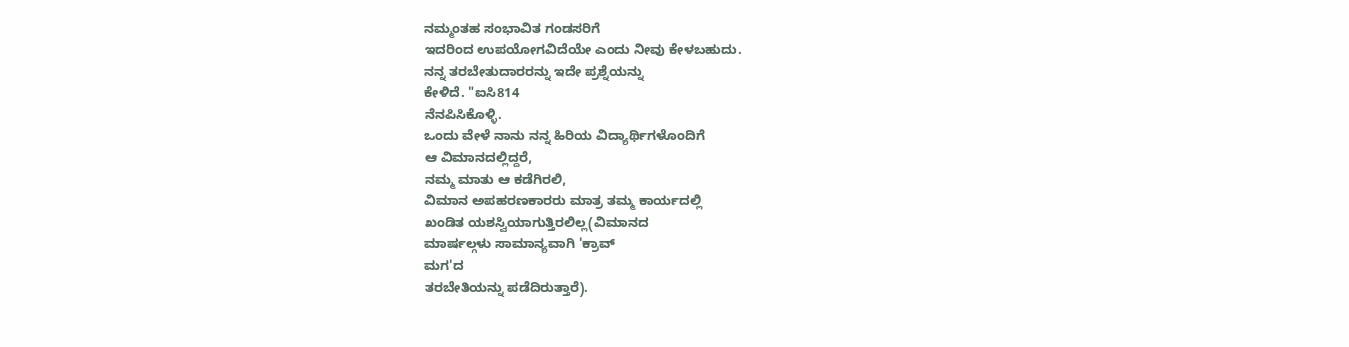ನಮ್ಮಂತಹ ಸಂಭಾವಿತ ಗಂಡಸರಿಗೆ
ಇದರಿಂದ ಉಪಯೋಗವಿದೆಯೇ ಎಂದು ನೀವು ಕೇಳಬಹುದು.
ನನ್ನ ತರಬೇತುದಾರರನ್ನು ಇದೇ ಪ್ರಶ್ನೆಯನ್ನು
ಕೇಳಿದೆ. "ಐಸಿ814
ನೆನಪಿಸಿಕೊಳ್ಳಿ.
ಒಂದು ವೇಳೆ ನಾನು ನನ್ನ ಹಿರಿಯ ವಿದ್ಯಾರ್ಥಿಗಳೊಂದಿಗೆ
ಆ ವಿಮಾನದಲ್ಲಿದ್ದರೆ,
ನಮ್ಮ ಮಾತು ಆ ಕಡೆಗಿರಲಿ,
ವಿಮಾನ ಅಪಹರಣಕಾರರು ಮಾತ್ರ ತಮ್ಮ ಕಾರ್ಯದಲ್ಲಿ
ಖಂಡಿತ ಯಶಸ್ವಿಯಾಗುತ್ತಿರಲಿಲ್ಲ(ವಿಮಾನದ
ಮಾರ್ಷಲ್ಗಳು ಸಾಮಾನ್ಯವಾಗಿ 'ಕ್ರಾವ್
ಮಗ'ದ
ತರಬೇತಿಯನ್ನು ಪಡೆದಿರುತ್ತಾರೆ).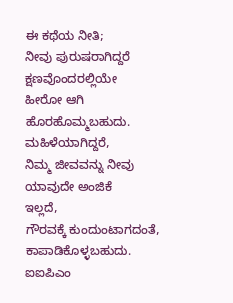ಈ ಕಥೆಯ ನೀತಿ;
ನೀವು ಪುರುಷರಾಗಿದ್ದರೆ ಕ್ಷಣವೊಂದರಲ್ಲಿಯೇ
ಹೀರೋ ಆಗಿ ಹೊರಹೊಮ್ಮಬಹುದು.
ಮಹಿಳೆಯಾಗಿದ್ದರೆ,
ನಿಮ್ಮ ಜೀವವನ್ನು ನೀವು ಯಾವುದೇ ಅಂಜಿಕೆ
ಇಲ್ಲದೆ,
ಗೌರವಕ್ಕೆ ಕುಂದುಂಟಾಗದಂತೆ,
ಕಾಪಾಡಿಕೊಳ್ಳಬಹುದು.
ಐಐಪಿಎಂ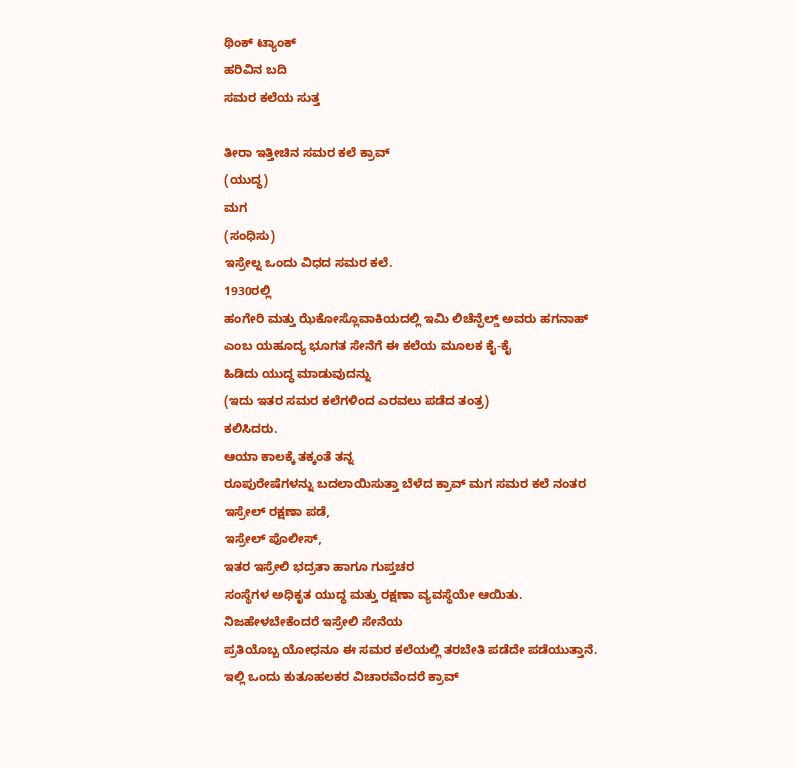ಥಿಂಕ್ ಟ್ಯಾಂಕ್
ಹರಿವಿನ ಬದಿ
ಸಮರ ಕಲೆಯ ಸುತ್ತ

ತೀರಾ ಇತ್ತೀಚಿನ ಸಮರ ಕಲೆ ಕ್ರಾವ್
(ಯುದ್ಧ)
ಮಗ
(ಸಂಧಿಸು)
ಇಸ್ರೇಲ್ನ ಒಂದು ವಿಧದ ಸಮರ ಕಲೆ.
1930ರಲ್ಲಿ
ಹಂಗೇರಿ ಮತ್ತು ಝೆಕೋಸ್ಲೊವಾಕಿಯದಲ್ಲಿ ಇಮಿ ಲಿಚೆನ್ಫೆಲ್ಡ್ ಅವರು ಹಗನಾಹ್
ಎಂಬ ಯಹೂದ್ಯ ಭೂಗತ ಸೇನೆಗೆ ಈ ಕಲೆಯ ಮೂಲಕ ಕೈ-ಕೈ
ಹಿಡಿದು ಯುದ್ಧ ಮಾಡುವುದನ್ನು
(ಇದು ಇತರ ಸಮರ ಕಲೆಗಳಿಂದ ಎರವಲು ಪಡೆದ ತಂತ್ರ)
ಕಲಿಸಿದರು.
ಆಯಾ ಕಾಲಕ್ಕೆ ತಕ್ಕಂತೆ ತನ್ನ
ರೂಪುರೇಷೆಗಳನ್ನು ಬದಲಾಯಿಸುತ್ತಾ ಬೆಳೆದ ಕ್ರಾವ್ ಮಗ ಸಮರ ಕಲೆ ನಂತರ
ಇಸ್ರೇಲ್ ರಕ್ಷಣಾ ಪಡೆ,
ಇಸ್ರೇಲ್ ಪೊಲೀಸ್,
ಇತರ ಇಸ್ರೇಲಿ ಭದ್ರತಾ ಹಾಗೂ ಗುಪ್ತಚರ
ಸಂಸ್ಥೆಗಳ ಅಧಿಕೃತ ಯುದ್ಧ ಮತ್ತು ರಕ್ಷಣಾ ವ್ಯವಸ್ಥೆಯೇ ಆಯಿತು.
ನಿಜಹೇಳಬೇಕೆಂದರೆ ಇಸ್ರೇಲಿ ಸೇನೆಯ
ಪ್ರತಿಯೊಬ್ಬ ಯೋಧನೂ ಈ ಸಮರ ಕಲೆಯಲ್ಲಿ ತರಬೇತಿ ಪಡೆದೇ ಪಡೆಯುತ್ತಾನೆ.
ಇಲ್ಲಿ ಒಂದು ಕುತೂಹಲಕರ ವಿಚಾರವೆಂದರೆ ಕ್ರಾವ್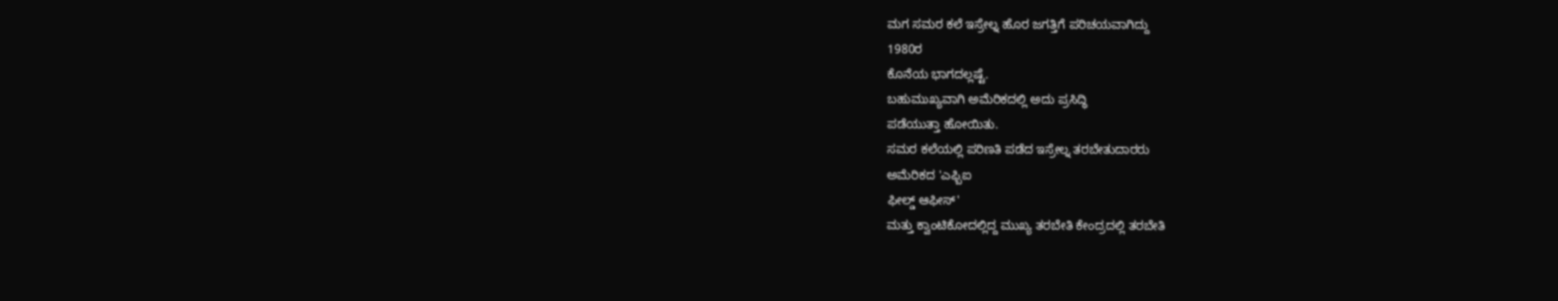ಮಗ ಸಮರ ಕಲೆ ಇಸ್ರೇಲ್ನ ಹೊರ ಜಗತ್ತಿಗೆ ಪರಿಚಯವಾಗಿದ್ದು
1980ರ
ಕೊನೆಯ ಭಾಗದಲ್ಲಷ್ಟೆ.
ಬಹುಮುಖ್ಯವಾಗಿ ಅಮೆರಿಕದಲ್ಲಿ ಅದು ಪ್ರಸಿದ್ಧಿ
ಪಡೆಯುತ್ತಾ ಹೋಯಿತು.
ಸಮರ ಕಲೆಯಲ್ಲಿ ಪರಿಣತಿ ಪಡೆದ ಇಸ್ರೇಲ್ನ ತರಬೇತುದಾರರು
ಅಮೆರಿಕದ 'ಎಫ್ಬಿಐ
ಫೀಲ್ಡ್ ಆಫೀಸ್'
ಮತ್ತು ಕ್ವಾಂಟಿಕೋದಲ್ಲಿದ್ದ ಮುಖ್ಯ ತರಬೇತಿ ಕೇಂದ್ರದಲ್ಲಿ ತರಬೇತಿ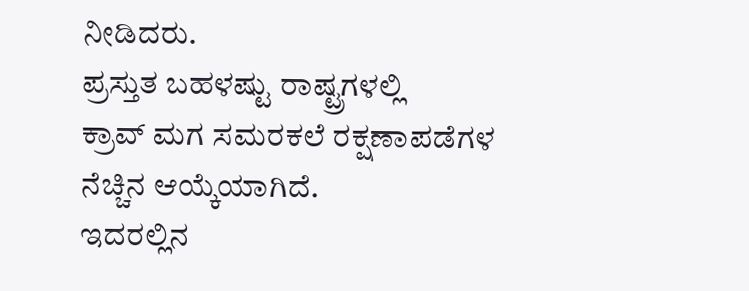ನೀಡಿದರು.
ಪ್ರಸ್ತುತ ಬಹಳಷ್ಟು ರಾಷ್ಟ್ರಗಳಲ್ಲಿ
ಕ್ರಾವ್ ಮಗ ಸಮರಕಲೆ ರಕ್ಷಣಾಪಡೆಗಳ ನೆಚ್ಚಿನ ಆಯ್ಕೆಯಾಗಿದೆ.
ಇದರಲ್ಲಿನ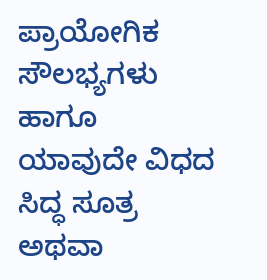ಪ್ರಾಯೋಗಿಕ ಸೌಲಭ್ಯಗಳು ಹಾಗೂ
ಯಾವುದೇ ವಿಧದ ಸಿದ್ಧ ಸೂತ್ರ ಅಥವಾ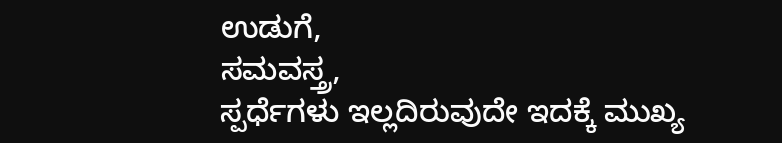ಉಡುಗೆ,
ಸಮವಸ್ತ್ರ,
ಸ್ಪರ್ಧೆಗಳು ಇಲ್ಲದಿರುವುದೇ ಇದಕ್ಕೆ ಮುಖ್ಯ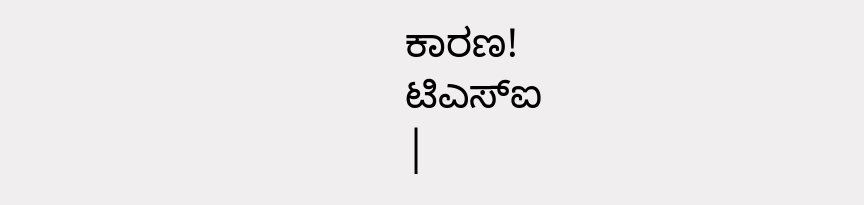ಕಾರಣ!
ಟಿಎಸ್ಐ
|